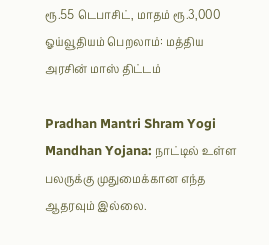ரூ.55 டெபாசிட், மாதம் ரூ.3,000 ஓய்வூதியம் பெறலாம்: மத்திய அரசின் மாஸ் திட்டம்

Pradhan Mantri Shram Yogi Mandhan Yojana: நாட்டில் உள்ள பலருக்கு முதுமைக்கான எந்த ஆதரவும் இல்லை.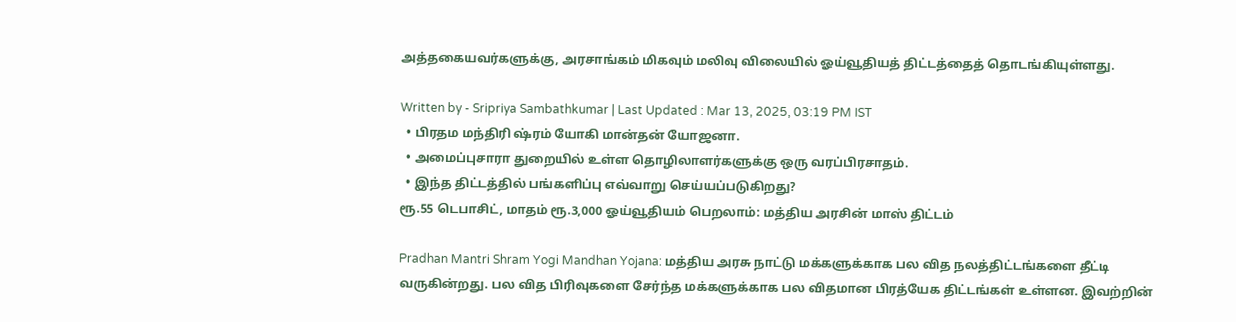அத்தகையவர்களுக்கு, அரசாங்கம் மிகவும் மலிவு விலையில் ஓய்வூதியத் திட்டத்தைத் தொடங்கியுள்ளது.

Written by - Sripriya Sambathkumar | Last Updated : Mar 13, 2025, 03:19 PM IST
  • பிரதம மந்திரி ஷ்ரம் யோகி மான்தன் யோஜனா.
  • அமைப்புசாரா துறையில் உள்ள தொழிலாளர்களுக்கு ஒரு வரப்பிரசாதம்.
  • இந்த திட்டத்தில் பங்களிப்பு எவ்வாறு செய்யப்படுகிறது?
ரூ.55 டெபாசிட், மாதம் ரூ.3,000 ஓய்வூதியம் பெறலாம்: மத்திய அரசின் மாஸ் திட்டம்

Pradhan Mantri Shram Yogi Mandhan Yojana: மத்திய அரசு நாட்டு மக்களுக்காக பல வித நலத்திட்டங்களை தீட்டி வருகின்றது. பல வித பிரிவுகளை சேர்ந்த மக்களுக்காக பல விதமான பிரத்யேக திட்டங்கள் உள்ளன. இவற்றின்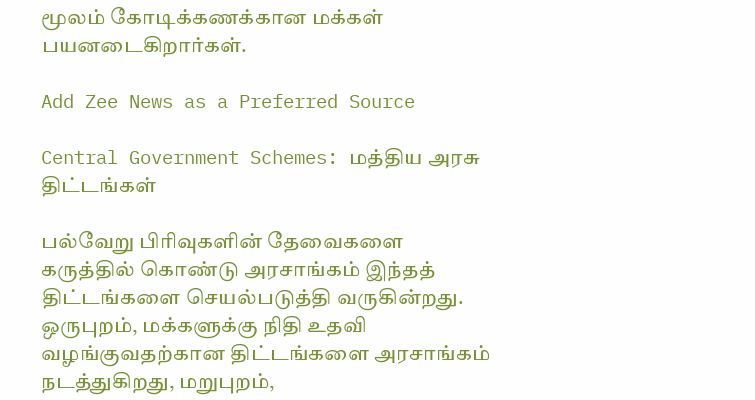மூலம் கோடிக்கணக்கான மக்கள் பயனடைகிறார்கள்.

Add Zee News as a Preferred Source

Central Government Schemes: மத்திய அரசு திட்டங்கள்

பல்வேறு பிரிவுகளின் தேவைகளை கருத்தில் கொண்டு அரசாங்கம் இந்தத் திட்டங்களை செயல்படுத்தி வருகின்றது. ஒருபுறம், மக்களுக்கு நிதி உதவி வழங்குவதற்கான திட்டங்களை அரசாங்கம் நடத்துகிறது, மறுபுறம்,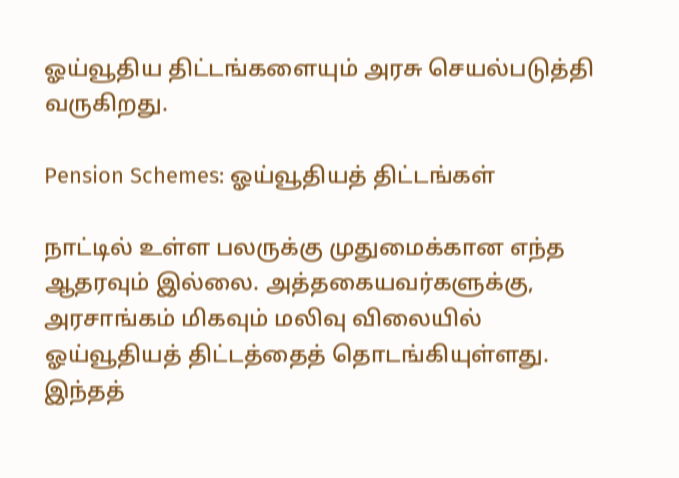ஓய்வூதிய திட்டங்களையும் அரசு செயல்படுத்தி வருகிறது.

Pension Schemes: ஓய்வூதியத் திட்டங்கள்

நாட்டில் உள்ள பலருக்கு முதுமைக்கான எந்த ஆதரவும் இல்லை. அத்தகையவர்களுக்கு, அரசாங்கம் மிகவும் மலிவு விலையில் ஓய்வூதியத் திட்டத்தைத் தொடங்கியுள்ளது. இந்தத்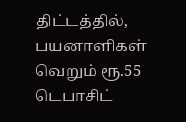திட்டத்தில், பயனாளிகள் வெறும் ரூ.55 டெபாசிட்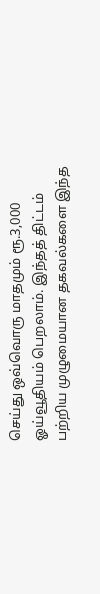செய்து ஒவ்வொரு மாதமும் ரூ.3,000 ஓய்வூதியம் பெறலாம். இந்தத் திட்டம் பற்றிய முழுமையான தகவல்களை இந்த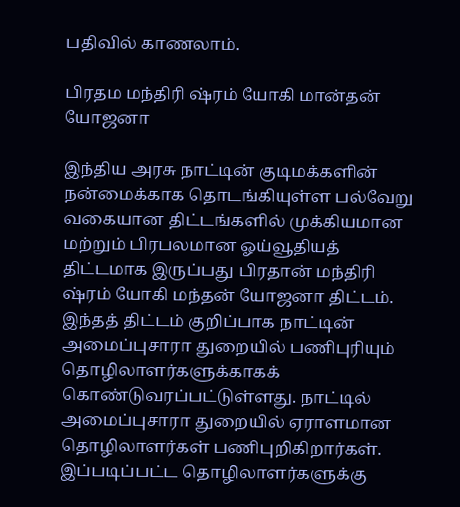பதிவில் காணலாம்.

பிரதம மந்திரி ஷ்ரம் யோகி மான்தன் யோஜனா

இந்திய அரசு நாட்டின் குடிமக்களின் நன்மைக்காக தொடங்கியுள்ள பல்வேறு வகையான திட்டங்களில் முக்கியமான மற்றும் பிரபலமான ஓய்வூதியத் திட்டமாக இருப்பது பிரதான் மந்திரி ஷ்ரம் யோகி மந்தன் யோஜனா திட்டம். இந்தத் திட்டம் குறிப்பாக நாட்டின் அமைப்புசாரா துறையில் பணிபுரியும் தொழிலாளர்களுக்காகக் கொண்டுவரப்பட்டுள்ளது. நாட்டில் அமைப்புசாரா துறையில் ஏராளமான தொழிலாளர்கள் பணிபுறிகிறார்கள். இப்படிப்பட்ட தொழிலாளர்களுக்கு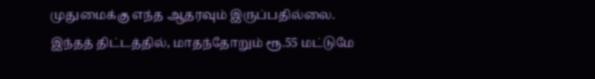முதுமைக்கு எந்த ஆதரவும் இருப்பதில்லை. இந்தத் திட்டத்தில், மாதந்தோறும் ரூ.55 மட்டுமே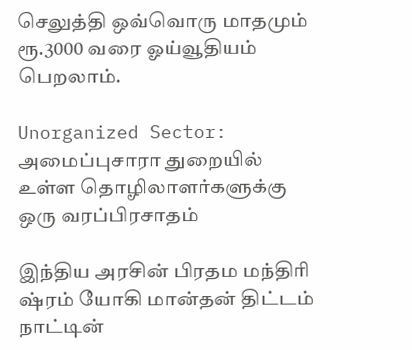செலுத்தி ஒவ்வொரு மாதமும் ரூ.3000 வரை ஓய்வூதியம் பெறலாம்.

Unorganized Sector: அமைப்புசாரா துறையில் உள்ள தொழிலாளர்களுக்கு ஒரு வரப்பிரசாதம்

இந்திய அரசின் பிரதம மந்திரி ஷ்ரம் யோகி மான்தன் திட்டம் நாட்டின்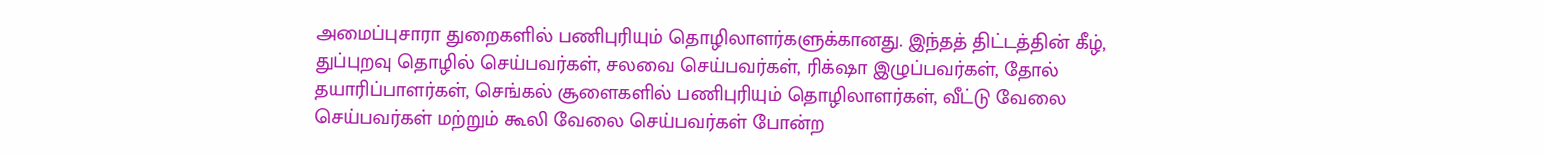அமைப்புசாரா துறைகளில் பணிபுரியும் தொழிலாளர்களுக்கானது. இந்தத் திட்டத்தின் கீழ், துப்புறவு தொழில் செய்பவர்கள், சலவை செய்பவர்கள், ரிக்‌ஷா இழுப்பவர்கள், தோல் தயாரிப்பாளர்கள், செங்கல் சூளைகளில் பணிபுரியும் தொழிலாளர்கள், வீட்டு வேலை செய்பவர்கள் மற்றும் கூலி வேலை செய்பவர்கள் போன்ற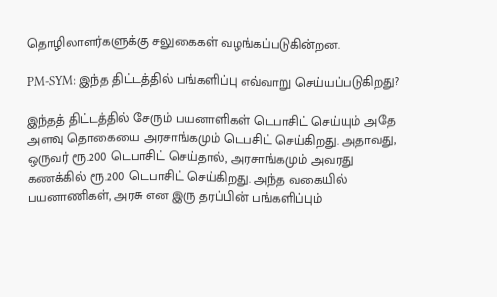தொழிலாளர்களுக்கு சலுகைகள் வழங்கப்படுகின்றன.

PM-SYM: இந்த திட்டத்தில் பங்களிப்பு எவ்வாறு செய்யப்படுகிறது?

இந்தத் திட்டத்தில் சேரும் பயனாளிகள் டெபாசிட் செய்யும் அதே அளவு தொகையை அரசாங்கமும் டெபசிட் செய்கிறது. அதாவது, ஒருவர் ரூ.200 டெபாசிட் செய்தால், அரசாங்கமும் அவரது கணக்கில் ரூ.200 டெபாசிட் செய்கிறது. அந்த வகையில் பயனாணிகள், அரசு என இரு தரப்பின் பங்களிப்பும்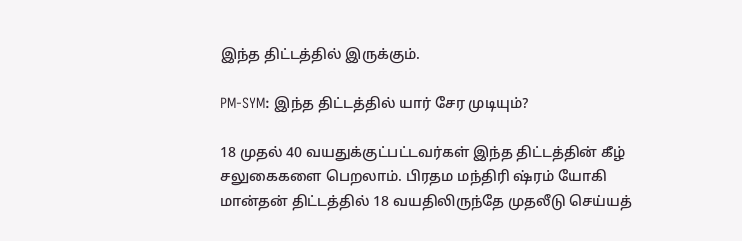இந்த திட்டத்தில் இருக்கும்.

PM-SYM: இந்த திட்டத்தில் யார் சேர முடியும்?

18 முதல் 40 வயதுக்குட்பட்டவர்கள் இந்த திட்டத்தின் கீழ் சலுகைகளை பெறலாம். பிரதம மந்திரி ஷ்ரம் யோகி மான்தன் திட்டத்தில் 18 வயதிலிருந்தே முதலீடு செய்யத்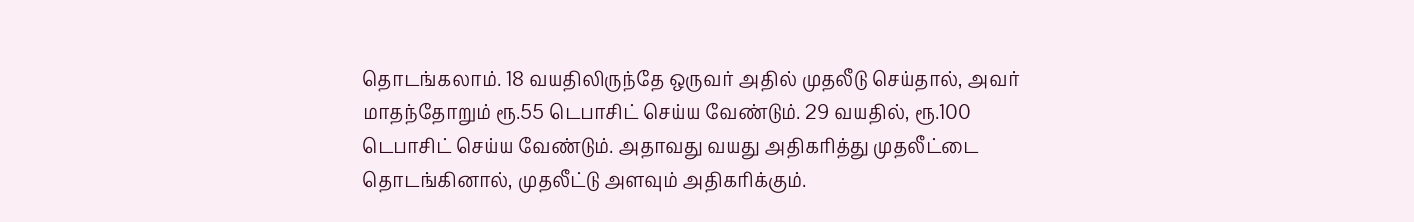தொடங்கலாம். 18 வயதிலிருந்தே ஒருவர் அதில் முதலீடு செய்தால், அவர் மாதந்தோறும் ரூ.55 டெபாசிட் செய்ய வேண்டும். 29 வயதில், ரூ.100 டெபாசிட் செய்ய வேண்டும். அதாவது வயது அதிகரித்து முதலீட்டை தொடங்கினால், முதலீட்டு அளவும் அதிகரிக்கும்.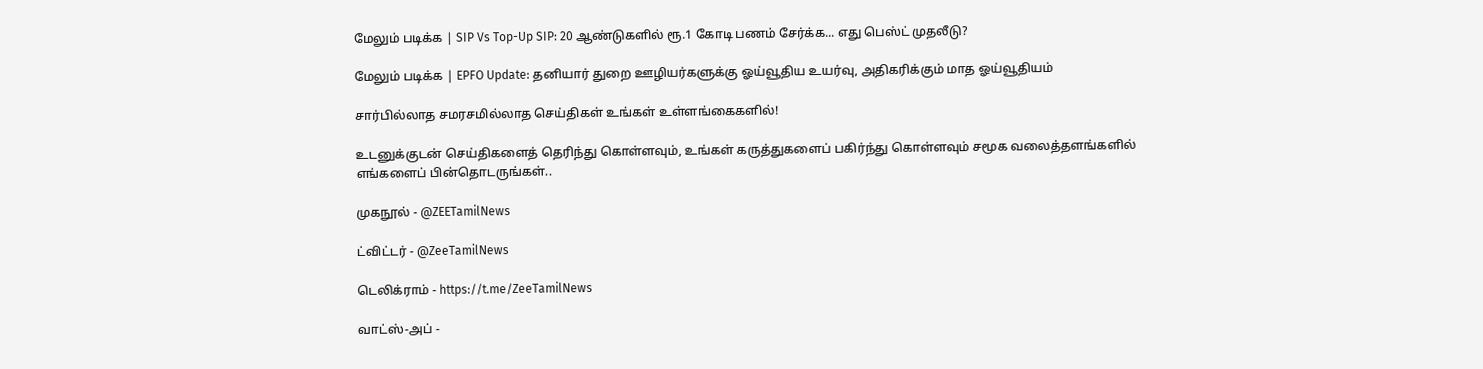மேலும் படிக்க | SIP Vs Top-Up SIP: 20 ஆண்டுகளில் ரூ.1 கோடி பணம் சேர்க்க... எது பெஸ்ட் முதலீடு?

மேலும் படிக்க | EPFO Update: தனியார் துறை ஊழியர்களுக்கு ஓய்வூதிய உயர்வு, அதிகரிக்கும் மாத ஓய்வூதியம்

சார்பில்லாத சமரசமில்லாத செய்திகள் உங்கள் உள்ளங்கைகளில்!

உடனுக்குடன் செய்திகளைத் தெரிந்து கொள்ளவும், உங்கள் கருத்துகளைப் பகிர்ந்து கொள்ளவும் சமூக வலைத்தளங்களில் எங்களைப் பின்தொடருங்கள்..

முகநூல் - @ZEETamilNews

ட்விட்டர் - @ZeeTamilNews

டெலிக்ராம் - https://t.me/ZeeTamilNews

வாட்ஸ்-அப் -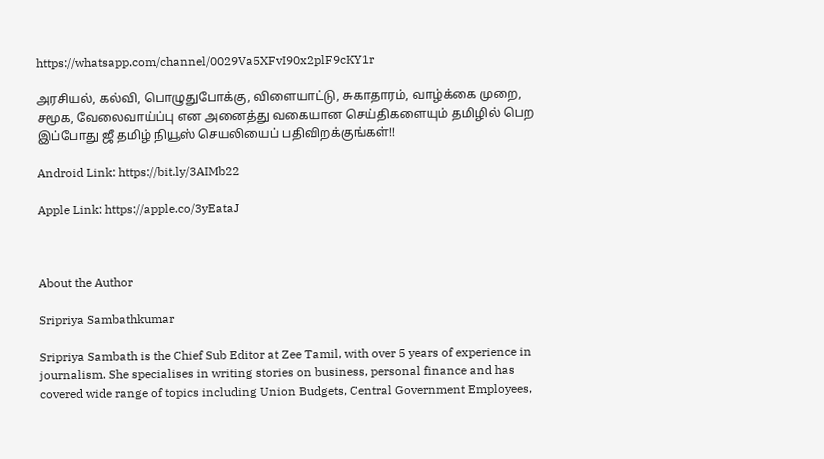https://whatsapp.com/channel/0029Va5XFvI90x2plF9cKY1r

அரசியல், கல்வி, பொழுதுபோக்கு, விளையாட்டு, சுகாதாரம், வாழ்க்கை முறை, சமூக, வேலைவாய்ப்பு என அனைத்து வகையான செய்திகளையும் தமிழில் பெற இப்போது ஜீ தமிழ் நியூஸ் செயலியைப் பதிவிறக்குங்கள்!!

Android Link: https://bit.ly/3AIMb22

Apple Link: https://apple.co/3yEataJ



About the Author

Sripriya Sambathkumar

Sripriya Sambath is the Chief Sub Editor at Zee Tamil, with over 5 years of experience in journalism. She specialises in writing stories on business, personal finance and has covered wide range of topics including Union Budgets, Central Government Employees,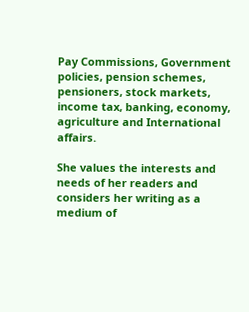Pay Commissions, Government policies, pension schemes, pensioners, stock markets, income tax, banking, economy, agriculture and International affairs.

She values the interests and needs of her readers and considers her writing as a medium of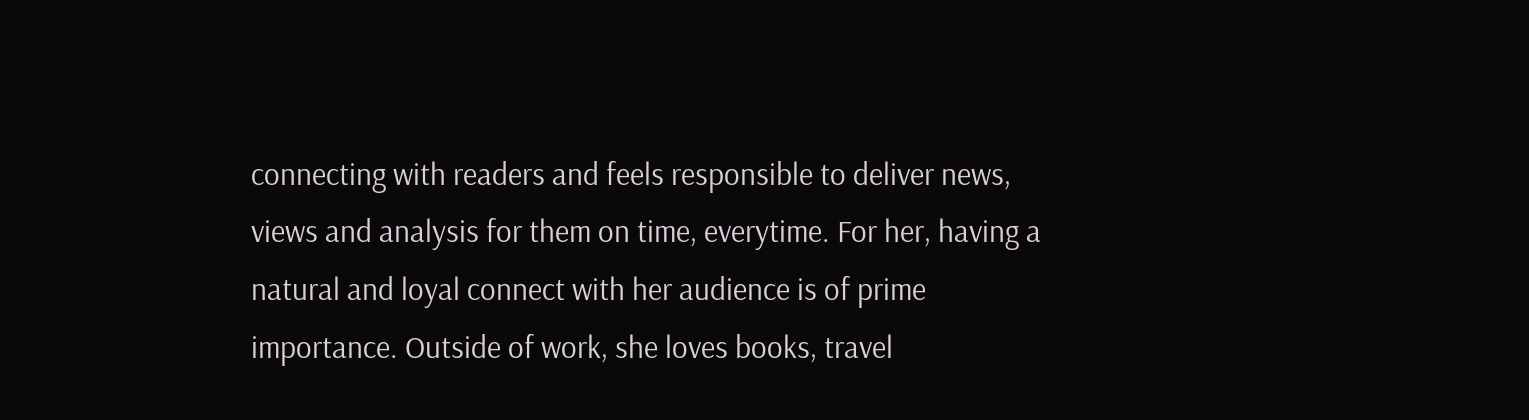connecting with readers and feels responsible to deliver news, views and analysis for them on time, everytime. For her, having a natural and loyal connect with her audience is of prime importance. Outside of work, she loves books, travel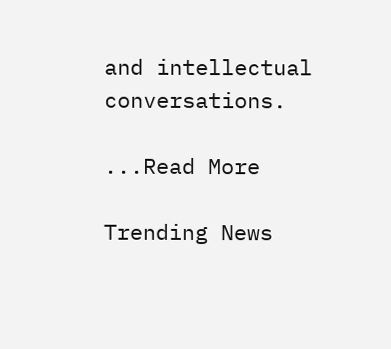and intellectual conversations.

...Read More

Trending News